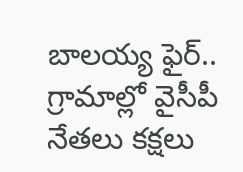బాలయ్య ఫైర్.. గ్రామాల్లో వైసీపీ నేతలు కక్షలు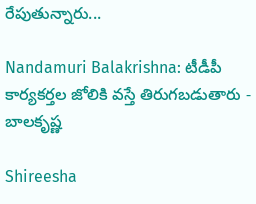రేపుతున్నారు...

Nandamuri Balakrishna: టీడీపీ కార్యకర్తల జోలికి వస్తే తిరుగబడుతారు - బాలకృష్ణ

Shireesha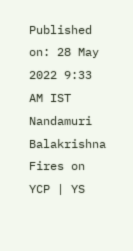Published on: 28 May 2022 9:33 AM IST
Nandamuri Balakrishna Fires on YCP | YS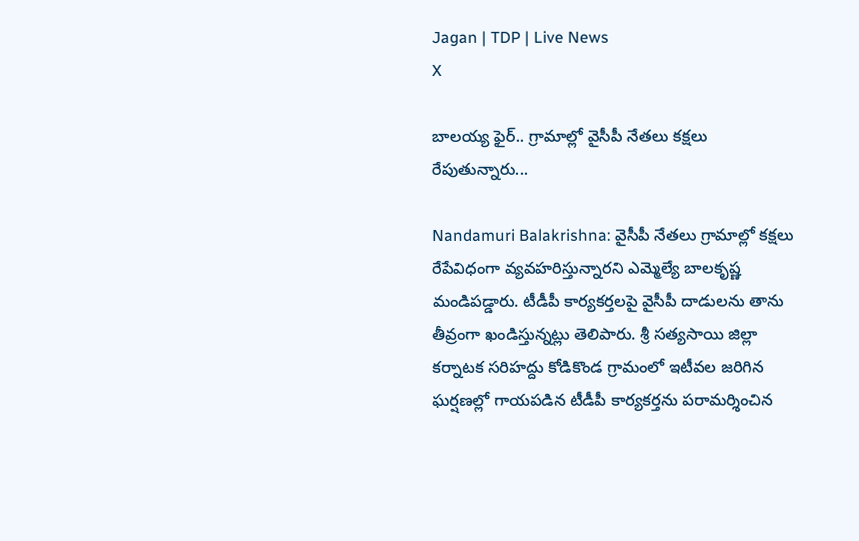Jagan | TDP | Live News
X

బాలయ్య ఫైర్.. గ్రామాల్లో వైసీపీ నేతలు కక్షలు రేపుతున్నారు...

Nandamuri Balakrishna: వైసీపీ నేతలు గ్రామాల్లో కక్షలు రేపేవిధంగా వ్యవహరిస్తున్నారని ఎమ్మెల్యే బాలకృష్ణ మండిపడ్డారు. టీడీపీ కార్యకర్తలపై వైసీపీ దాడులను తాను తీవ్రంగా ఖండిస్తున్నట్లు తెలిపారు. శ్రీ సత్యసాయి జిల్లా కర్నాటక సరిహద్దు కోడికొండ గ్రామంలో ఇటీవల జరిగిన ఘర్షణల్లో గాయపడిన టీడీపీ కార్యకర్తను పరామర్శించిన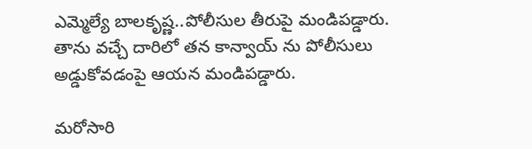ఎమ్మెల్యే బాలకృష్ణ..పోలీసుల తీరుపై మండిపడ్డారు. తాను వచ్చే దారిలో తన కాన్వాయ్ ను పోలీసులు అడ్డుకోవడంపై ఆయన మండిపడ్డారు.

మరోసారి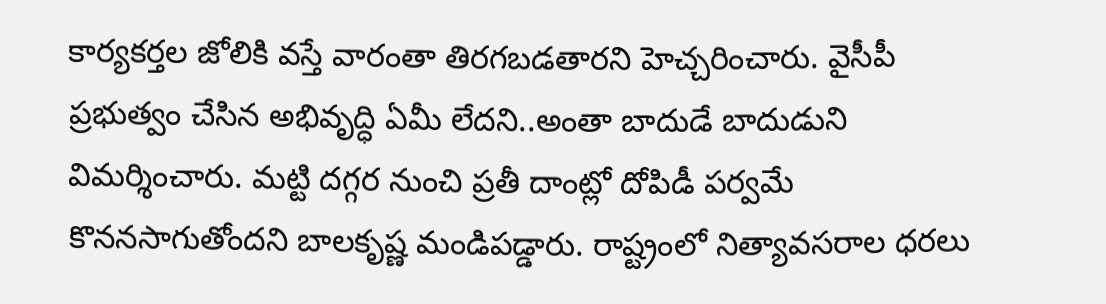కార్యకర్తల జోలికి వస్తే వారంతా తిరగబడతారని హెచ్చరించారు. వైసీపీ ప్రభుత్వం చేసిన అభివృద్ధి ఏమీ లేదని..అంతా బాదుడే బాదుడుని విమర్శించారు. మట్టి దగ్గర నుంచి ప్రతీ దాంట్లో దోపిడీ పర్వమే కొననసాగుతోందని బాలకృష్ణ మండిపడ్డారు. రాష్ట్రంలో నిత్యావసరాల ధరలు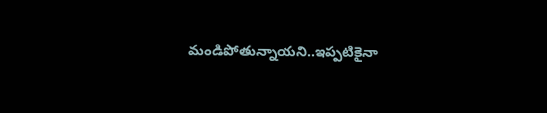మండిపోతున్నాయని..ఇప్పటికైనా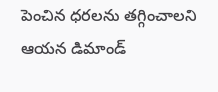పెంచిన ధరలను తగ్గించాలని ఆయన డిమాండ్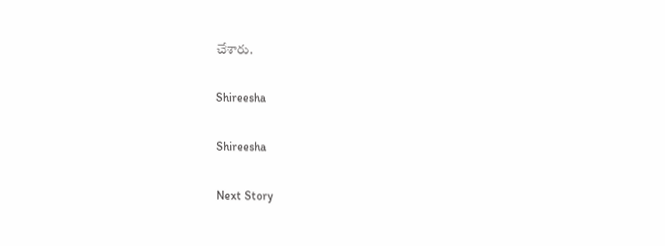చేశారు.

Shireesha

Shireesha

Next Story